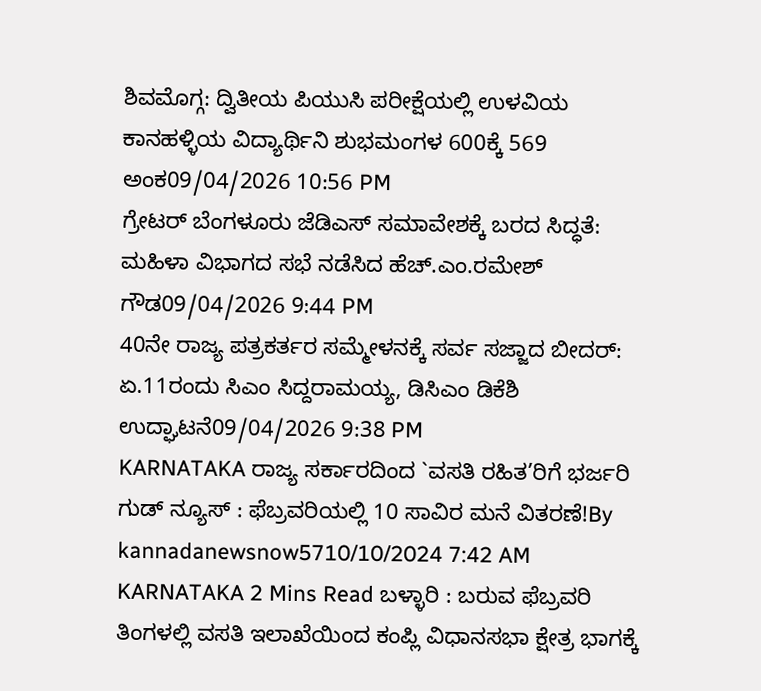ಶಿವಮೊಗ್ಗ: ದ್ವಿತೀಯ ಪಿಯುಸಿ ಪರೀಕ್ಷೆಯಲ್ಲಿ ಉಳವಿಯ ಕಾನಹಳ್ಳಿಯ ವಿದ್ಯಾರ್ಥಿನಿ ಶುಭಮಂಗಳ 600ಕ್ಕೆ 569 ಅಂಕ09/04/2026 10:56 PM
ಗ್ರೇಟರ್ ಬೆಂಗಳೂರು ಜೆಡಿಎಸ್ ಸಮಾವೇಶಕ್ಕೆ ಬರದ ಸಿದ್ಧತೆ: ಮಹಿಳಾ ವಿಭಾಗದ ಸಭೆ ನಡೆಸಿದ ಹೆಚ್.ಎಂ.ರಮೇಶ್ ಗೌಡ09/04/2026 9:44 PM
40ನೇ ರಾಜ್ಯ ಪತ್ರಕರ್ತರ ಸಮ್ಮೇಳನಕ್ಕೆ ಸರ್ವ ಸಜ್ಜಾದ ಬೀದರ್: ಏ.11ರಂದು ಸಿಎಂ ಸಿದ್ದರಾಮಯ್ಯ, ಡಿಸಿಎಂ ಡಿಕೆಶಿ ಉದ್ಘಾಟನೆ09/04/2026 9:38 PM
KARNATAKA ರಾಜ್ಯ ಸರ್ಕಾರದಿಂದ `ವಸತಿ ರಹಿತ’ರಿಗೆ ಭರ್ಜರಿ ಗುಡ್ ನ್ಯೂಸ್ : ಫೆಬ್ರವರಿಯಲ್ಲಿ 10 ಸಾವಿರ ಮನೆ ವಿತರಣೆ!By kannadanewsnow5710/10/2024 7:42 AM KARNATAKA 2 Mins Read ಬಳ್ಳಾರಿ : ಬರುವ ಫೆಬ್ರವರಿ ತಿಂಗಳಲ್ಲಿ ವಸತಿ ಇಲಾಖೆಯಿಂದ ಕಂಪ್ಲಿ ವಿಧಾನಸಭಾ ಕ್ಷೇತ್ರ ಭಾಗಕ್ಕೆ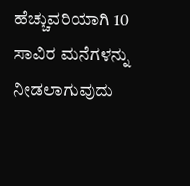ಹೆಚ್ಚುವರಿಯಾಗಿ 10 ಸಾವಿರ ಮನೆಗಳನ್ನು ನೀಡಲಾಗುವುದು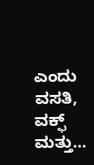ಎಂದು ವಸತಿ, ವಕ್ಫ್ ಮತ್ತು…